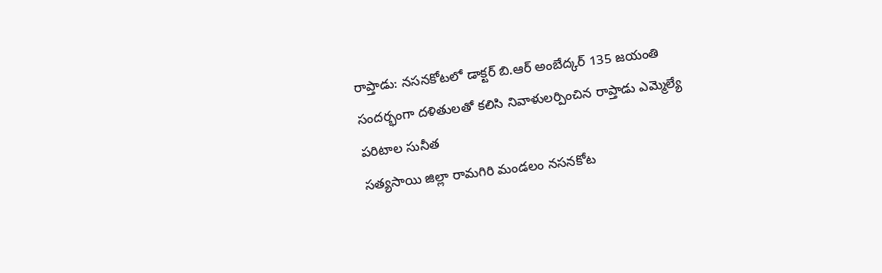రాప్తాడు: నసనకోటలో డాక్టర్ బి.ఆర్ అంబేద్కర్ 135 జయంతి సందర్భంగా దళితులతో కలిసి నివాళులర్పించిన రాప్తాడు ఎమ్మెల్యే పరిటాల సునీత
సత్యసాయి జిల్లా రామగిరి మండలం నసనకోట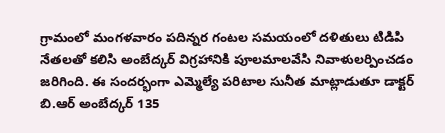గ్రామంలో మంగళవారం పదిన్నర గంటల సమయంలో దళితులు టిడిపి నేతలతో కలిసి అంబేద్కర్ విగ్రహానికి పూలమాలవేసి నివాళులర్పించడం జరిగింది. ఈ సందర్భంగా ఎమ్మెల్యే పరిటాల సునీత మాట్లాడుతూ డాక్టర్ బి.ఆర్ అంబేద్కర్ 135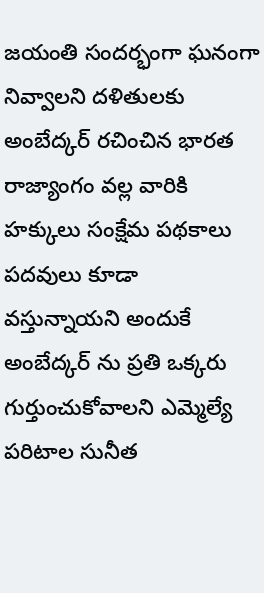జయంతి సందర్భంగా ఘనంగా నివ్వాలని దళితులకు అంబేద్కర్ రచించిన భారత రాజ్యాంగం వల్ల వారికి హక్కులు సంక్షేమ పథకాలు పదవులు కూడా వస్తున్నాయని అందుకే అంబేద్కర్ ను ప్రతి ఒక్కరు గుర్తుంచుకోవాలని ఎమ్మెల్యే పరిటాల సునీత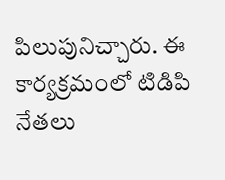పిలుపునిచ్చారు. ఈ కార్యక్రమంలో టిడిపి నేతలు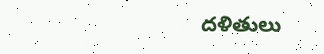దళితులు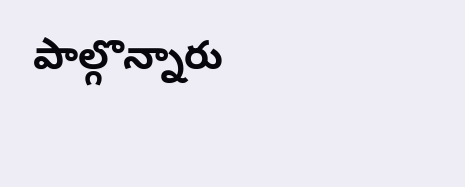పాల్గొన్నారు